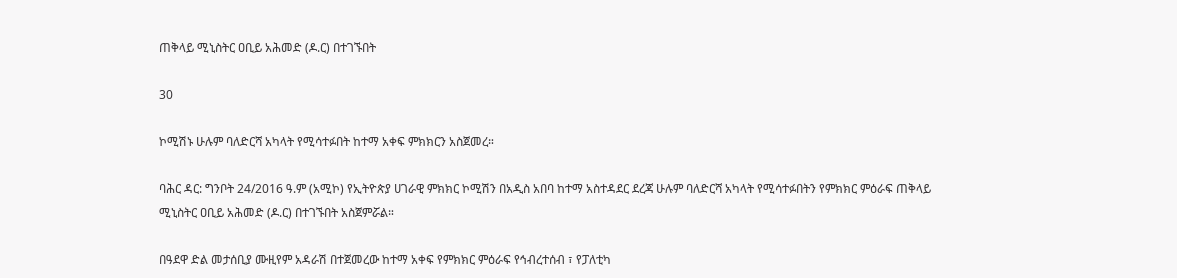ጠቅላይ ሚኒስትር ዐቢይ አሕመድ (ዶ.ር) በተገኙበት

30

ኮሚሽኑ ሁሉም ባለድርሻ አካላት የሚሳተፉበት ከተማ አቀፍ ምክክርን አስጀመረ።

ባሕር ዳር: ግንቦት 24/2016 ዓ.ም (አሚኮ) የኢትዮጵያ ሀገራዊ ምክክር ኮሚሽን በአዲስ አበባ ከተማ አስተዳደር ደረጃ ሁሉም ባለድርሻ አካላት የሚሳተፉበትን የምክክር ምዕራፍ ጠቅላይ ሚኒስትር ዐቢይ አሕመድ (ዶ.ር) በተገኙበት አስጀምሯል።

በዓደዋ ድል መታሰቢያ ሙዚየም አዳራሽ በተጀመረው ከተማ አቀፍ የምክክር ምዕራፍ የኅብረተሰብ ፣ የፓለቲካ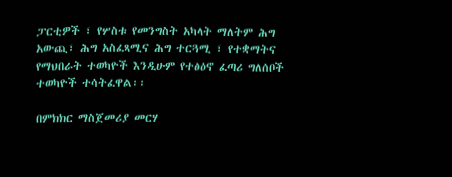ፓርቲዎች ፣ የሦስቱ የመንግስት አካላት ማለትም ሕግ አውጪ፣ ሕግ አስፈጻሚና ሕግ ተርጓሚ ፣ የተቋማትና የማህበራት ተወካዮች እንዲሁም የተፅዕኖ ፈጣሪ ግለሰቦች ተወካዮች ተሳትፈዋል፡፡

በምክክር ማስጀመሪያ መርሃ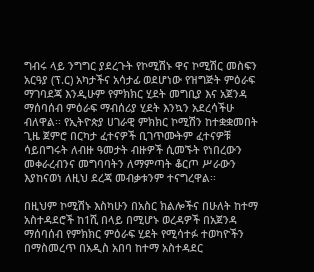ግብሩ ላይ ንግግር ያደረጉት የኮሚሽኑ ዋና ኮሚሽር መስፍን አርዓያ (ፕ.ር) አካታችና አሳታፊ ወደሆነው የዝግጅት ምዕራፍ ማገባደጃ እንዲሁም የምክክር ሂደት መግቢያ እና አጀንዳ ማሰባሰብ ምዕራፍ ማብሰሪያ ሂደት እንኳን አደረሳችሁ ብለዋል፡፡ የኢትዮጵያ ሀገራዊ ምክክር ኮሚሽን ከተቋቋመበት ጊዜ ጀምሮ በርካታ ፈተናዎች ቢገጥሙትም ፈተናዎቹ ሳይበግሩት ለብዙ ዓመታት ብዙዎች ሲመኙት የነበረውን መቀራረብንና መግባባትን ለማምጣት ቆርጦ ሥራውን እያከናወነ ለዚህ ደረጃ መብቃቱንም ተናግረዋል፡፡

በዚህም ኮሚሽኑ እስካሁን በአስር ክልሎችና በሁለት ከተማ አስተዳደሮች ከ1ሺ በላይ በሚሆኑ ወረዳዎች በአጀንዳ ማሰባሰብ የምክክር ምዕራፍ ሂደት የሚሳተፉ ተወካዮችን በማስመረጥ በአዲስ አበባ ከተማ አስተዳደር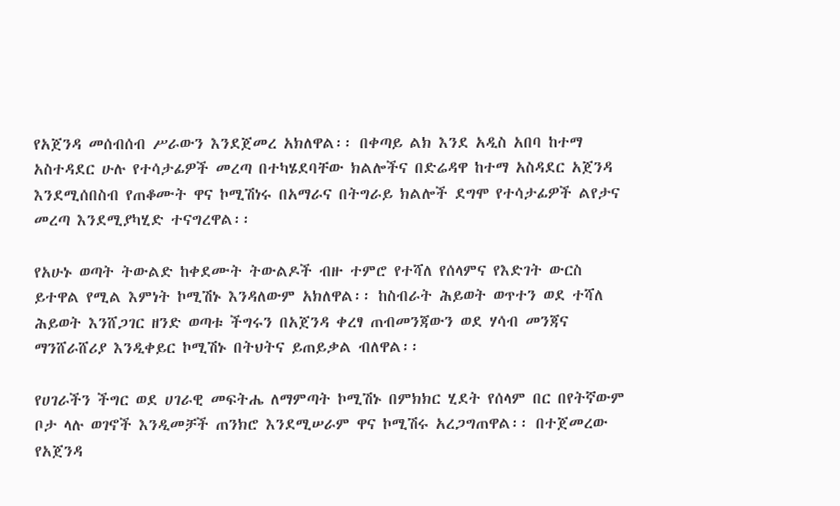የአጀንዳ መሰብሰብ ሥራውን እንደጀመረ አክለዋል፡፡ በቀጣይ ልክ እንደ አዲስ አበባ ከተማ አስተዳደር ሁሉ የተሳታፊዎች መረጣ በተካሄደባቸው ክልሎችና በድሬዳዋ ከተማ አስዳደር አጀንዳ እንደሚሰበስብ የጠቆሙት ዋና ኮሚሽነሩ በአማራና በትግራይ ክልሎች ደግሞ የተሳታፊዎች ልየታና መረጣ እንደሚያካሂድ ተናግረዋል፡፡

የአሁኑ ወጣት ትውልድ ከቀደሙት ትውልዶች ብዙ ተምሮ የተሻለ የሰላምና የእድገት ውርስ ይተዋል የሚል እምነት ኮሚሽኑ እንዳለውም አክለዋል፡፡ ከስብራት ሕይወት ወጥተን ወደ ተሻለ ሕይወት እንሸጋገር ዘንድ ወጣቱ ችግሩን በአጀንዳ ቀረፃ ጠብመንጃውን ወደ ሃሳብ መንጃና ማንሸራሸሪያ እንዲቀይር ኮሚሽኑ በትህትና ይጠይቃል ብለዋል፡፡

የሀገራችን ችግር ወደ ሀገራዊ መፍትሔ ለማምጣት ኮሚሽኑ በምክክር ሂደት የሰላም በር በየትኛውም ቦታ ላሉ ወገኖች እንዲመቻች ጠንክሮ እንደሚሠራም ዋና ኮሚሽሩ አረጋግጠዋል፡፡ በተጀመረው የአጀንዳ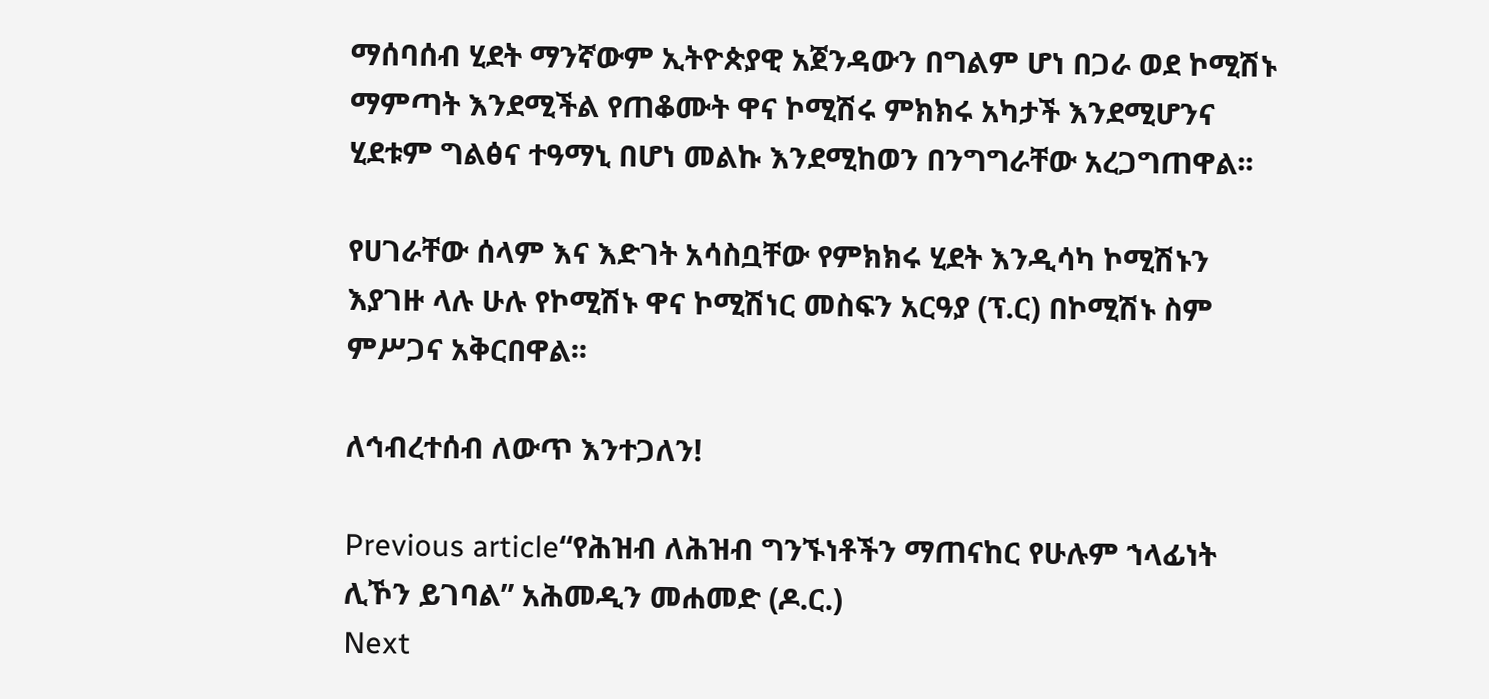ማሰባሰብ ሂደት ማንኛውም ኢትዮጵያዊ አጀንዳውን በግልም ሆነ በጋራ ወደ ኮሚሽኑ ማምጣት እንደሚችል የጠቆሙት ዋና ኮሚሽሩ ምክክሩ አካታች እንደሚሆንና ሂደቱም ግልፅና ተዓማኒ በሆነ መልኩ እንደሚከወን በንግግራቸው አረጋግጠዋል፡፡

የሀገራቸው ሰላም እና እድገት አሳስቧቸው የምክክሩ ሂደት እንዲሳካ ኮሚሽኑን እያገዙ ላሉ ሁሉ የኮሚሽኑ ዋና ኮሚሽነር መስፍን አርዓያ (ፕ.ር) በኮሚሽኑ ስም ምሥጋና አቅርበዋል፡፡

ለኅብረተሰብ ለውጥ እንተጋለን!

Previous article“የሕዝብ ለሕዝብ ግንኙነቶችን ማጠናከር የሁሉም ኀላፊነት ሊኾን ይገባል” አሕመዲን መሐመድ (ዶ.ር.)
Next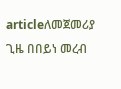articleለመጀመሪያ ጊዜ በበይነ መረብ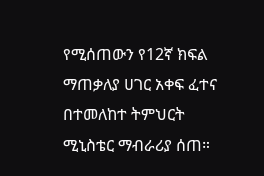የሚሰጠውን የ12ኛ ክፍል ማጠቃለያ ሀገር አቀፍ ፈተና በተመለከተ ትምህርት ሚኒስቴር ማብራሪያ ሰጠ።